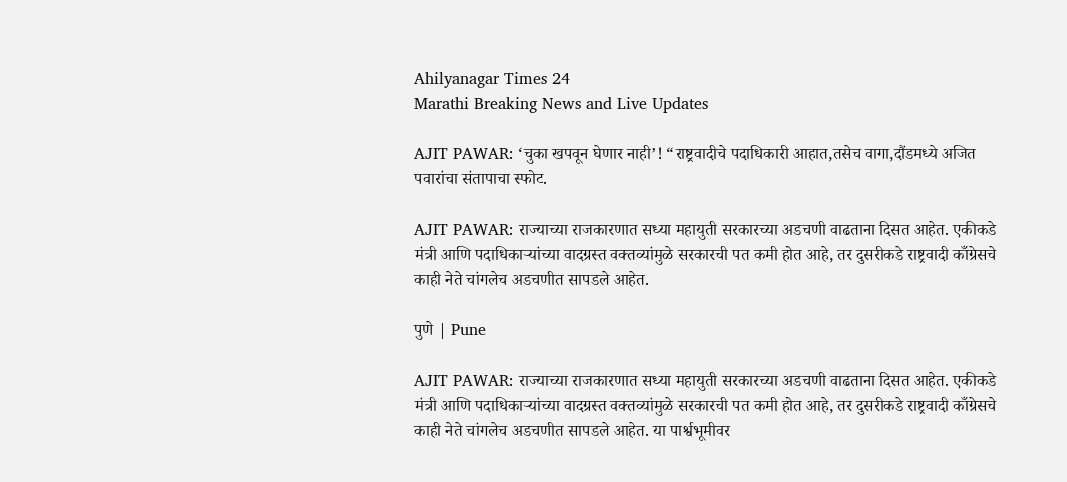Ahilyanagar Times 24
Marathi Breaking News and Live Updates

AJIT PAWAR: ‘चुका खपवून घेणार नाही’! “राष्ट्रवादीचे पदाधिकारी आहात,तसेच वागा,दौंडमध्ये अजित पवारांचा संतापाचा स्फोट.

AJIT PAWAR: राज्याच्या राजकारणात सध्या महायुती सरकारच्या अडचणी वाढताना दिसत आहेत. एकीकडे मंत्री आणि पदाधिकाऱ्यांच्या वादग्रस्त वक्तव्यांमुळे सरकारची पत कमी होत आहे, तर दुसरीकडे राष्ट्रवादी काँग्रेसचे काही नेते चांगलेच अडचणीत सापडले आहेत.

पुणे | Pune

AJIT PAWAR: राज्याच्या राजकारणात सध्या महायुती सरकारच्या अडचणी वाढताना दिसत आहेत. एकीकडे मंत्री आणि पदाधिकाऱ्यांच्या वादग्रस्त वक्तव्यांमुळे सरकारची पत कमी होत आहे, तर दुसरीकडे राष्ट्रवादी काँग्रेसचे काही नेते चांगलेच अडचणीत सापडले आहेत. या पार्श्वभूमीवर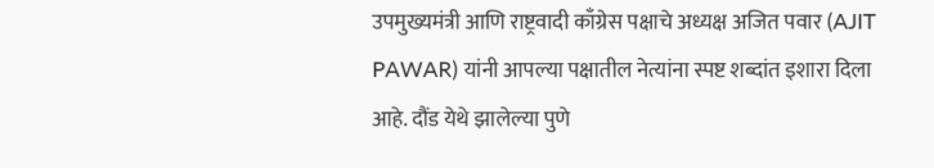उपमुख्यमंत्री आणि राष्ट्रवादी काँग्रेस पक्षाचे अध्यक्ष अजित पवार (AJIT PAWAR) यांनी आपल्या पक्षातील नेत्यांना स्पष्ट शब्दांत इशारा दिला आहे. दौंड येथे झालेल्या पुणे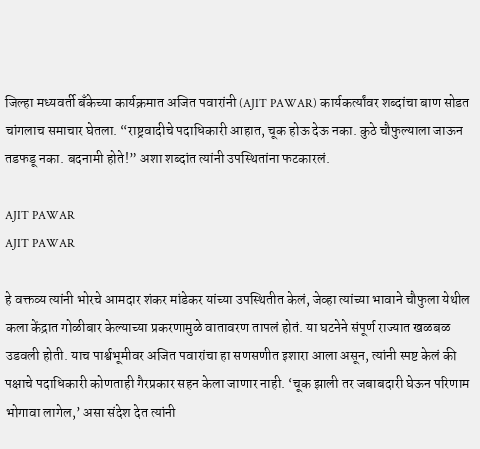जिल्हा मध्यवर्ती बॅंकेच्या कार्यक्रमात अजित पवारांनी (AJIT PAWAR) कार्यकर्त्यांवर शब्दांचा बाण सोडत चांगलाच समाचार घेतला. “राष्ट्रवादीचे पदाधिकारी आहात, चूक होऊ देऊ नका. कुठे चौफुल्याला जाऊन तडफडू नका. बदनामी होते!” अशा शब्दांत त्यांनी उपस्थितांना फटकारलं.

AJIT PAWAR
AJIT PAWAR

हे वक्तव्य त्यांनी भोरचे आमदार शंकर मांडेकर यांच्या उपस्थितीत केलं, जेव्हा त्यांच्या भावाने चौफुला येथील कला केंद्रात गोळीबार केल्याच्या प्रकरणामुळे वातावरण तापलं होतं. या घटनेने संपूर्ण राज्यात खळबळ उडवली होती. याच पार्श्वभूमीवर अजित पवारांचा हा सणसणीत इशारा आला असून, त्यांनी स्पष्ट केलं की पक्षाचे पदाधिकारी कोणताही गैरप्रकार सहन केला जाणार नाही. ‘चूक झाली तर जबाबदारी घेऊन परिणाम भोगावा लागेल,’ असा संदेश देत त्यांनी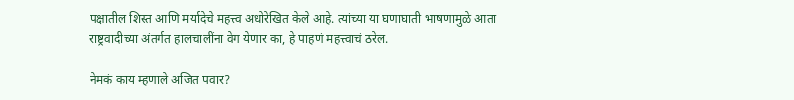पक्षातील शिस्त आणि मर्यादेचे महत्त्व अधोरेखित केले आहे. त्यांच्या या घणाघाती भाषणामुळे आता राष्ट्रवादीच्या अंतर्गत हालचालींना वेग येणार का, हे पाहणं महत्त्वाचं ठरेल.

नेमकं काय म्हणाले अजित पवार?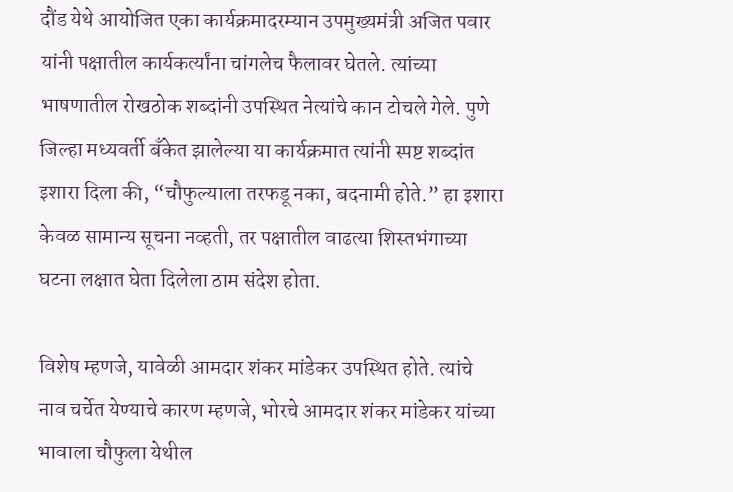दौंड येथे आयोजित एका कार्यक्रमादरम्यान उपमुख्यमंत्री अजित पवार यांनी पक्षातील कार्यकर्त्यांना चांगलेच फैलावर घेतले. त्यांच्या भाषणातील रोखठोक शब्दांनी उपस्थित नेत्यांचे कान टोचले गेले. पुणे जिल्हा मध्यवर्ती बॅंकेत झालेल्या या कार्यक्रमात त्यांनी स्पष्ट शब्दांत इशारा दिला की, “चौफुल्याला तरफडू नका, बदनामी होते.” हा इशारा केवळ सामान्य सूचना नव्हती, तर पक्षातील वाढत्या शिस्तभंगाच्या घटना लक्षात घेता दिलेला ठाम संदेश होता.

विशेष म्हणजे, यावेळी आमदार शंकर मांडेकर उपस्थित होते. त्यांचे नाव चर्चेत येण्याचे कारण म्हणजे, भोरचे आमदार शंकर मांडेकर यांच्या भावाला चौफुला येथील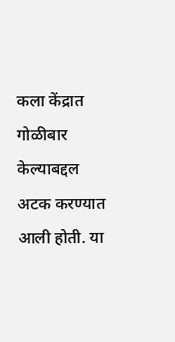कला केंद्रात गोळीबार केल्याबद्दल अटक करण्यात आली होती. या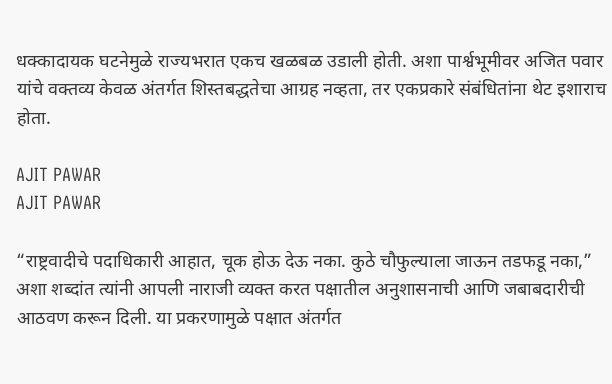धक्कादायक घटनेमुळे राज्यभरात एकच खळबळ उडाली होती. अशा पार्श्वभूमीवर अजित पवार यांचे वक्तव्य केवळ अंतर्गत शिस्तबद्धतेचा आग्रह नव्हता, तर एकप्रकारे संबंधितांना थेट इशाराच होता.

AJIT PAWAR
AJIT PAWAR

“राष्ट्रवादीचे पदाधिकारी आहात, चूक होऊ देऊ नका. कुठे चौफुल्याला जाऊन तडफडू नका,” अशा शब्दांत त्यांनी आपली नाराजी व्यक्त करत पक्षातील अनुशासनाची आणि जबाबदारीची आठवण करून दिली. या प्रकरणामुळे पक्षात अंतर्गत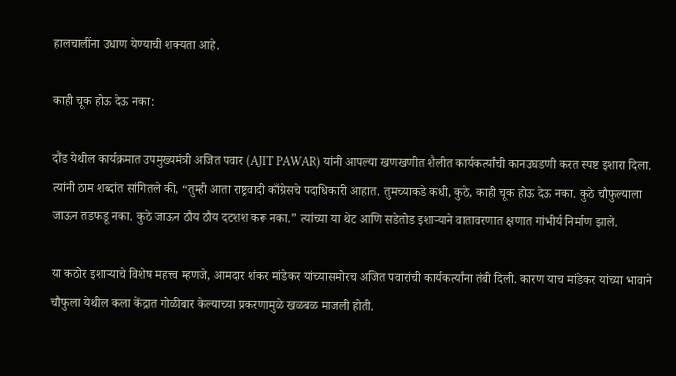हालचालींना उधाण येण्याची शक्यता आहे.

काही चूक होऊ देऊ नका:

दौंड येथील कार्यक्रमात उपमुख्यमंत्री अजित पवार (AJIT PAWAR) यांनी आपल्या खणखणीत शैलीत कार्यकर्त्यांची कानउघडणी करत स्पष्ट इशारा दिला. त्यांनी ठाम शब्दांत सांगितले की, “तुम्ही आता राष्ट्रवादी काँग्रेसचे पदाधिकारी आहात. तुमच्याकडे कधी, कुठे, काही चूक होऊ देऊ नका. कुठे चौफुल्याला जाऊन तडफडू नका. कुठे जाऊन ठौय ठौय दटशश करू नका.” त्यांच्या या थेट आणि सडेतोड इशाऱ्याने वातावरणात क्षणात गांभीर्य निर्माण झाले.

या कठोर इशाऱ्याचे विशेष महत्त्व म्हणजे, आमदार शंकर मांडेकर यांच्यासमोरच अजित पवारांची कार्यकर्त्यांना तंबी दिली. कारण याच मांडेकर यांच्या भावाने चौफुला येथील कला केंद्रात गोळीबार केल्याच्या प्रकरणामुळे खळबळ माजली होती.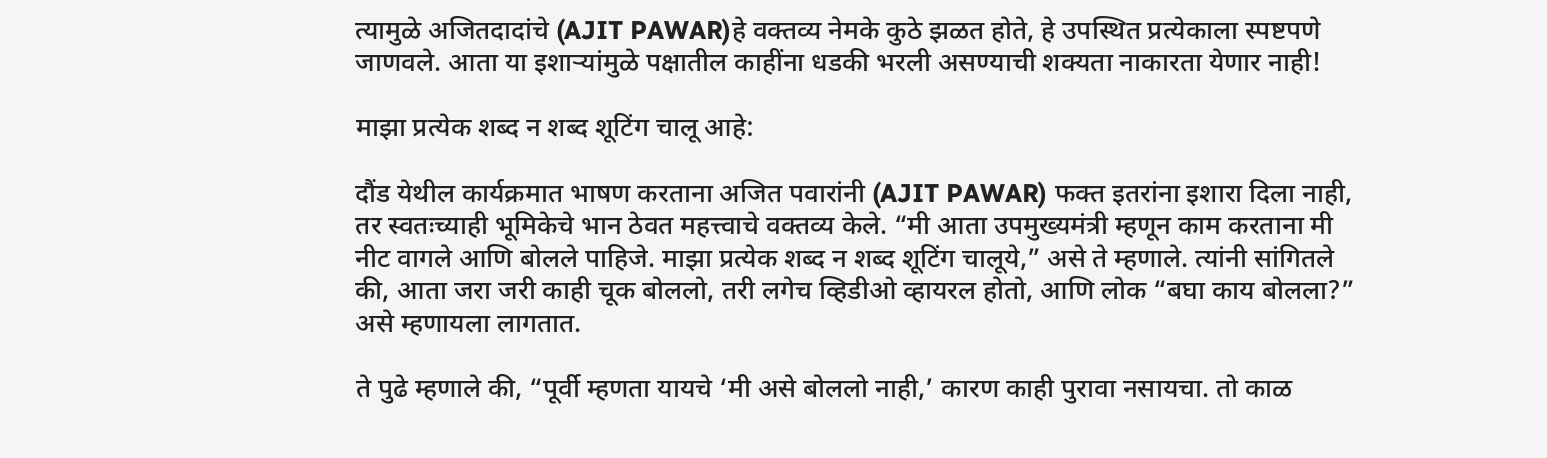त्यामुळे अजितदादांचे (AJIT PAWAR)हे वक्तव्य नेमके कुठे झळत होते, हे उपस्थित प्रत्येकाला स्पष्टपणे जाणवले. आता या इशाऱ्यांमुळे पक्षातील काहींना धडकी भरली असण्याची शक्यता नाकारता येणार नाही!

माझा प्रत्येक शब्द न शब्द शूटिंग चालू आहे:

दौंड येथील कार्यक्रमात भाषण करताना अजित पवारांनी (AJIT PAWAR) फक्त इतरांना इशारा दिला नाही, तर स्वतःच्याही भूमिकेचे भान ठेवत महत्त्वाचे वक्तव्य केले. “मी आता उपमुख्यमंत्री म्हणून काम करताना मी नीट वागले आणि बोलले पाहिजे. माझा प्रत्येक शब्द न शब्द शूटिंग चालूये,” असे ते म्हणाले. त्यांनी सांगितले की, आता जरा जरी काही चूक बोललो, तरी लगेच व्हिडीओ व्हायरल होतो, आणि लोक “बघा काय बोलला?” असे म्हणायला लागतात.

ते पुढे म्हणाले की, “पूर्वी म्हणता यायचे ‘मी असे बोललो नाही,’ कारण काही पुरावा नसायचा. तो काळ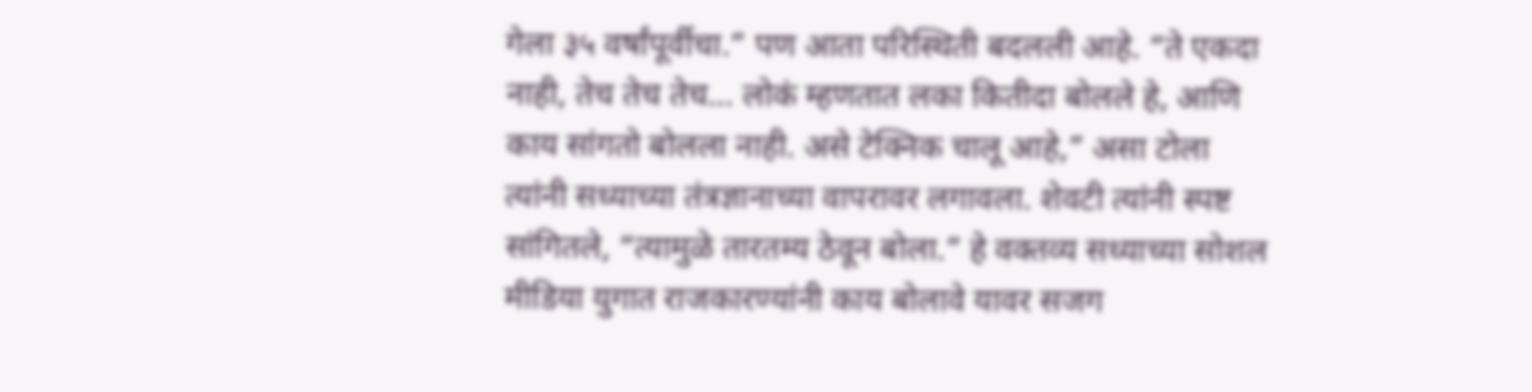गेला ३५ वर्षांपूर्वीचा.” पण आता परिस्थिती बदलली आहे. “ते एकदा नाही, तेच तेच तेच… लोकं म्हणतात लका कितीदा बोलले हे, आणि काय सांगतो बोलला नाही. असे टेक्निक चालू आहे,” असा टोला त्यांनी सध्याच्या तंत्रज्ञानाच्या वापरावर लगावला. शेवटी त्यांनी स्पष्ट सांगितले, “त्यामुळे तारतम्य ठेवून बोला.” हे वक्तव्य सध्याच्या सोशल मीडिया युगात राजकारण्यांनी काय बोलावे यावर सजग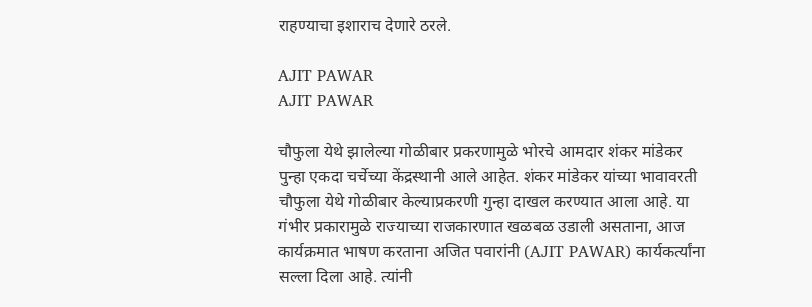राहण्याचा इशाराच देणारे ठरले.

AJIT PAWAR
AJIT PAWAR

चौफुला येथे झालेल्या गोळीबार प्रकरणामुळे भोरचे आमदार शंकर मांडेकर पुन्हा एकदा चर्चेच्या केंद्रस्थानी आले आहेत. शंकर मांडेकर यांच्या भावावरती चौफुला येथे गोळीबार केल्याप्रकरणी गुन्हा दाखल करण्यात आला आहे. या गंभीर प्रकारामुळे राज्याच्या राजकारणात खळबळ उडाली असताना, आज कार्यक्रमात भाषण करताना अजित पवारांनी (AJIT PAWAR) कार्यकर्त्यांना सल्ला दिला आहे. त्यांनी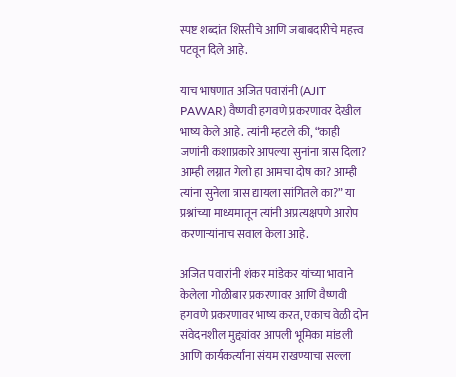स्पष्ट शब्दांत शिस्तीचे आणि जबाबदारीचे महत्त्व पटवून दिले आहे.

याच भाषणात अजित पवारांनी (AJIT PAWAR) वैष्णवी हगवणे प्रकरणावर देखील भाष्य केले आहे. त्यांनी म्हटले की, “काही जणांनी कशाप्रकारे आपल्या सुनांना त्रास दिला? आम्ही लग्नात गेलो हा आमचा दोष का? आम्ही त्यांना सुनेला त्रास द्यायला सांगितले का?” या प्रश्नांच्या माध्यमातून त्यांनी अप्रत्यक्षपणे आरोप करणाऱ्यांनाच सवाल केला आहे.

अजित पवारांनी शंकर मांडेकर यांच्या भावाने केलेला गोळीबार प्रकरणावर आणि वैष्णवी हगवणे प्रकरणावर भाष्य करत, एकाच वेळी दोन संवेदनशील मुद्द्यांवर आपली भूमिका मांडली आणि कार्यकर्त्यांना संयम राखण्याचा सल्ला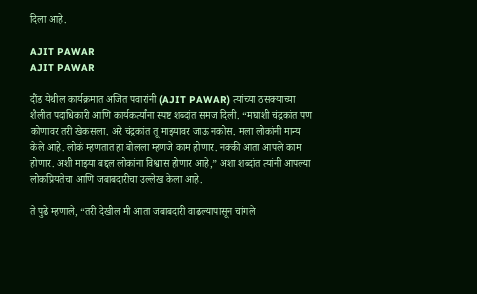दिला आहे.

AJIT PAWAR
AJIT PAWAR

दौंड येथील कार्यक्रमात अजित पवारांनी (AJIT PAWAR) त्यांच्या ठसक्याच्या शैलीत पदाधिकारी आणि कार्यकर्त्यांना स्पष्ट शब्दांत समज दिली. “मघाशी चंद्रकांत पण कोणावर तरी खेकसला. अरे चंद्रकांत तू माझ्यावर जाऊ नकोस. मला लोकांनी मान्य केले आहे. लोकं म्हणतात हा बोलला म्हणजे काम होणार. नक्की आता आपले काम होणार. अशी माझ्या बद्दल लोकांना विश्वास होणार आहे,” अशा शब्दांत त्यांनी आपल्या लोकप्रियतेचा आणि जबाबदारीचा उल्लेख केला आहे.

ते पुढे म्हणाले, “तरी देखील मी आता जबाबदारी वाढल्यापासून चांगले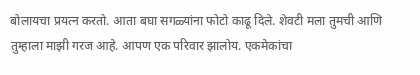बोलायचा प्रयत्न करतो. आता बघा सगळ्यांना फोटो काढू दिले. शेवटी मला तुमची आणि तुम्हाला माझी गरज आहे. आपण एक परिवार झालोय. एकमेकांचा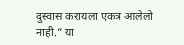दुस्वास करायला एकत्र आलेलो नाही.” या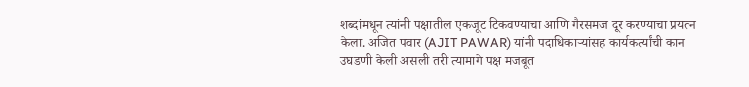शब्दांमधून त्यांनी पक्षातील एकजूट टिकवण्याचा आणि गैरसमज दूर करण्याचा प्रयत्न केला. अजित पवार (AJIT PAWAR) यांनी पदाधिकाऱ्यांसह कार्यकर्त्यांची कान उघडणी केली असली तरी त्यामागे पक्ष मजबूत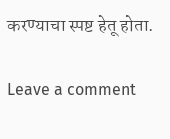करण्याचा स्पष्ट हेतू होता.

Leave a comment